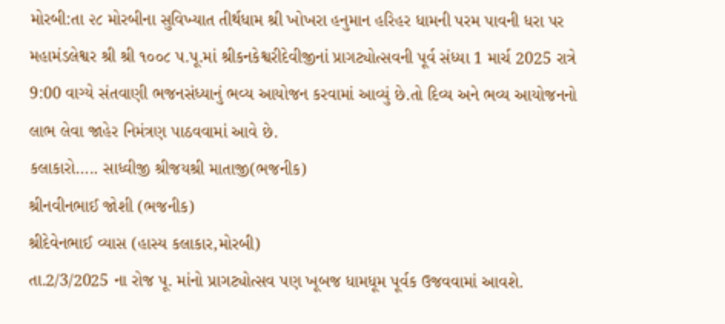મોરબી:તા ૨૮ મોરબીના સુવિખ્યાત તીર્થધામ શ્રી ખોખરા હનુમાન હરિહર ધામની પરમ પાવની ધરા પર મહામંડલેશ્વર શ્રી શ્રી ૧૦૦૮ પ.પૂ.માં શ્રીકનકેશ્વરીદેવીજીનાં પ્રાગટ્યોત્સવની પૂર્વ સંધ્યા 1 માર્ચ 2025 રાત્રે 9:00 વાગ્યે સંતવાણી ભજનસંધ્યાનું ભવ્ય આયોજન કરવામાં આવ્યું છે.તો દિવ્ય અને ભવ્ય આયોજનનો લાભ લેવા જાહેર નિમંત્રણ પાઠવવામાં આવે છે.
કલાકારો….. સાધ્વીજી શ્રીજયશ્રી માતાજી(ભજનીક)
શ્રીનવીનભાઈ જોશી (ભજનીક)
શ્રીદેવેનભાઈ વ્યાસ (હાસ્ય કલાકાર,મોરબી)
તા.2/3/2025 ના રોજ પૂ. માંનો પ્રાગટ્યોત્સવ પણ ખૂબજ ધામધૂમ પૂર્વક ઉજવવામાં આવશે.